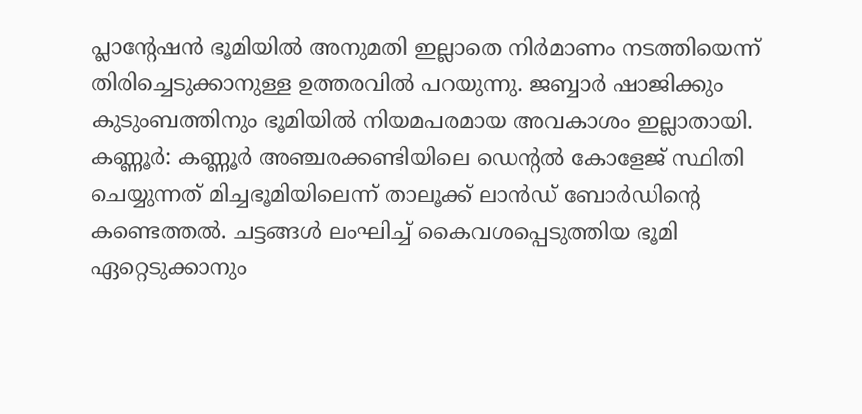പ്ലാന്റേഷൻ ഭൂമിയിൽ അനുമതി ഇല്ലാതെ നിർമാണം നടത്തിയെന്ന് തിരിച്ചെടുക്കാനുള്ള ഉത്തരവിൽ പറയുന്നു. ജബ്ബാർ ഷാജിക്കും കുടുംബത്തിനും ഭൂമിയിൽ നിയമപരമായ അവകാശം ഇല്ലാതായി.
കണ്ണൂർ: കണ്ണൂർ അഞ്ചരക്കണ്ടിയിലെ ഡെന്റൽ കോളേജ് സ്ഥിതി ചെയ്യുന്നത് മിച്ചഭൂമിയിലെന്ന് താലൂക്ക് ലാൻഡ് ബോർഡിന്റെ കണ്ടെത്തൽ. ചട്ടങ്ങൾ ലംഘിച്ച് കൈവശപ്പെടുത്തിയ ഭൂമി ഏറ്റെടുക്കാനും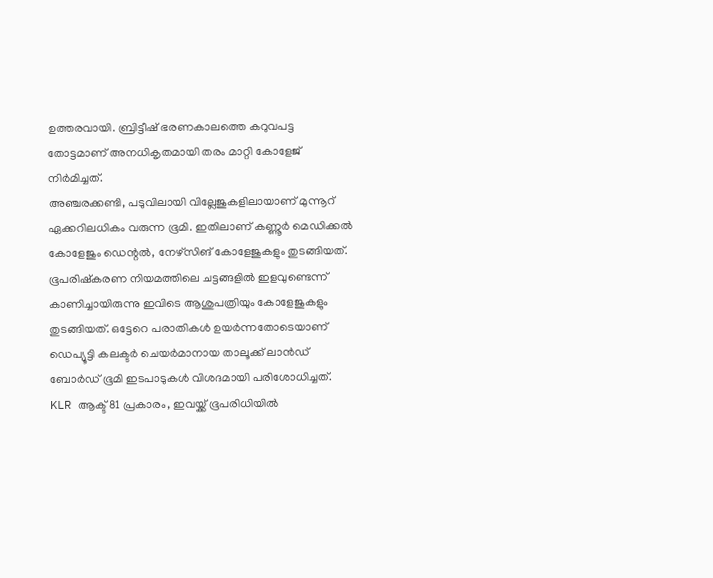ഉത്തരവായി. ബ്രിട്ടീഷ് ഭരണകാലത്തെ കറുവപട്ട തോട്ടമാണ് അനധികൃതമായി തരം മാറ്റി കോളേജ് നിർമിച്ചത്.
അഞ്ചരക്കണ്ടി, പടുവിലായി വില്ലേജുകളിലായാണ് മുന്നൂറ് ഏക്കറിലധികം വരുന്ന ഭൂമി. ഇതിലാണ് കണ്ണൂർ മെഡിക്കൽ കോളേജും ഡെന്റൽ, നേഴ്സിങ് കോളേജുകളും തുടങ്ങിയത്. ഭൂപരിഷ്കരണ നിയമത്തിലെ ചട്ടങ്ങളിൽ ഇളവുണ്ടെന്ന് കാണിച്ചായിരുന്നു ഇവിടെ ആശുപത്രിയും കോളേജുകളും തുടങ്ങിയത്. ഒട്ടേറെ പരാതികൾ ഉയർന്നതോടെയാണ് ഡെപ്യൂട്ടി കലക്ടർ ചെയർമാനായ താലൂക്ക് ലാൻഡ് ബോർഡ് ഭൂമി ഇടപാടുകൾ വിശദമായി പരിശോധിച്ചത്.
KLR ആക്ട് 81 പ്രകാരം, ഇവയ്ക്ക് ഭൂപരിധിയിൽ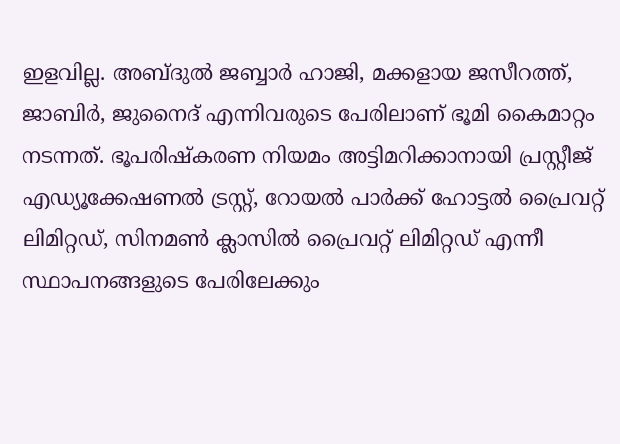ഇളവില്ല. അബ്ദുൽ ജബ്ബാർ ഹാജി, മക്കളായ ജസീറത്ത്, ജാബിർ, ജുനൈദ് എന്നിവരുടെ പേരിലാണ് ഭൂമി കൈമാറ്റം നടന്നത്. ഭൂപരിഷ്കരണ നിയമം അട്ടിമറിക്കാനായി പ്രസ്റ്റീജ് എഡ്യൂക്കേഷണൽ ട്രസ്റ്റ്, റോയൽ പാർക്ക് ഹോട്ടൽ പ്രൈവറ്റ് ലിമിറ്റഡ്, സിനമൺ ക്ലാസിൽ പ്രൈവറ്റ് ലിമിറ്റഡ് എന്നീ സ്ഥാപനങ്ങളുടെ പേരിലേക്കും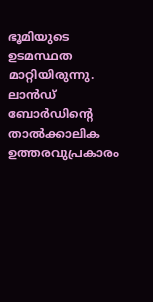ഭൂമിയുടെ ഉടമസ്ഥത മാറ്റിയിരുന്നു. ലാൻഡ് ബോർഡിന്റെ താൽക്കാലിക ഉത്തരവുപ്രകാരം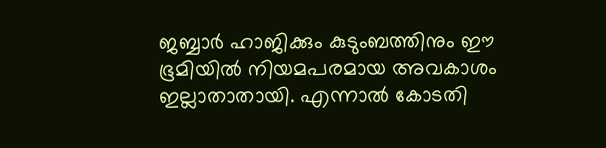ജബ്ബാർ ഹാജിക്കും കുടുംബത്തിനും ഈ ഭൂമിയിൽ നിയമപരമായ അവകാശം ഇല്ലാതാതായി. എന്നാൽ കോടതി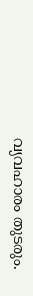വ്യവഹാരം തുടരും.